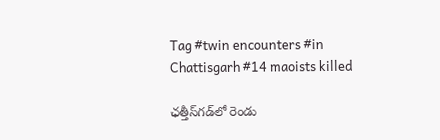Tag #twin encounters #in Chattisgarh #14 maoists killed

ఛత్తీస్‌గడ్‌లో రెండు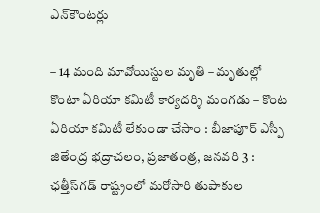ఎన్‌కౌంట‌ర్లు

– 14 మంది మావోయిస్టుల మృతి – మృతుల్లో కొంటా ఏరియా కమిటీ కార్యదర్శి మంగడు – కొంట ఏరియా కమిటీ లేకుండా చేసాం : బీజాపూర్‌ ఎస్పీ జితేంద్ర ‌భద్రాచలం, ప్రజాతంత్ర, జనవరి 3 : ఛత్తీస్‌గడ్‌ ‌రాష్ట్రంలో మరోసారి తుపాకుల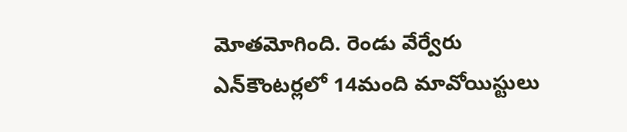మోతమోగింది. రెండు వేర్వేరు ఎన్‌కౌంట‌ర్ల‌లో 14మంది మావోయిస్టులు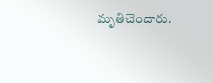మృతిచెందారు.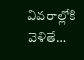వివరాల్లోకి వెళితే…